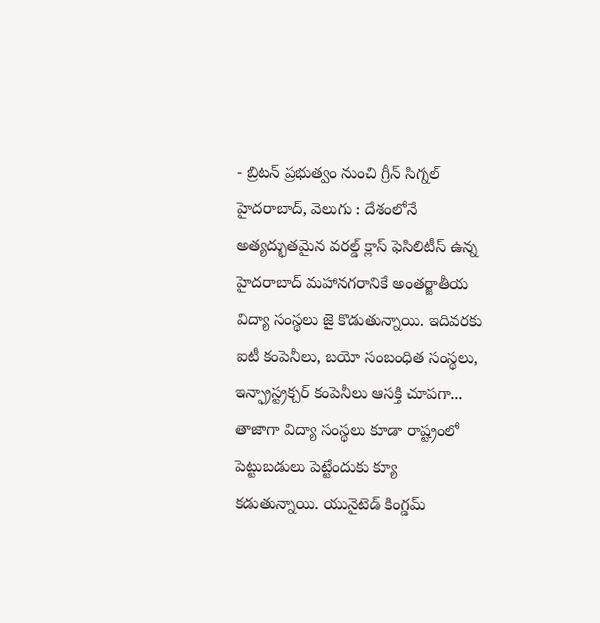- బ్రిటన్ ప్రభుత్వం నుంచి గ్రీన్ సిగ్నల్
హైదరాబాద్, వెలుగు : దేశంలోనే అత్యద్భుతమైన వరల్డ్ క్లాస్ ఫెసిలిటీస్ ఉన్న హైదరాబాద్ మహానగరానికే అంతర్జాతీయ విద్యా సంస్థలు జై కొడుతున్నాయి. ఇదివరకు ఐటీ కంపెనీలు, బయో సంబంధిత సంస్థలు, ఇన్ఫ్రాస్ట్రక్చర్ కంపెనీలు ఆసక్తి చూపగా... తాజాగా విద్యా సంస్థలు కూడా రాష్ట్రంలో పెట్టుబడులు పెట్టేందుకు క్యూ కడుతున్నాయి. యునైటెడ్ కింగ్డమ్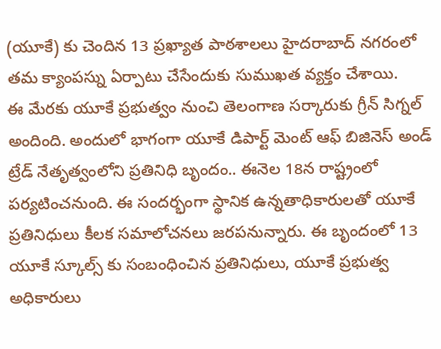(యూకే) కు చెందిన 13 ప్రఖ్యాత పాఠశాలలు హైదరాబాద్ నగరంలో తమ క్యాంపస్ను ఏర్పాటు చేసేందుకు సుముఖత వ్యక్తం చేశాయి.
ఈ మేరకు యూకే ప్రభుత్వం నుంచి తెలంగాణ సర్కారుకు గ్రీన్ సిగ్నల్ అందింది. అందులో భాగంగా యూకే డిపార్ట్ మెంట్ ఆఫ్ బిజినెస్ అండ్ ట్రేడ్ నేతృత్వంలోని ప్రతినిధి బృందం.. ఈనెల 18న రాష్ట్రంలో పర్యటించనుంది. ఈ సందర్భంగా స్థానిక ఉన్నతాధికారులతో యూకే ప్రతినిధులు కీలక సమాలోచనలు జరపనున్నారు. ఈ బృందంలో 13 యూకే స్కూల్స్ కు సంబంధించిన ప్రతినిధులు, యూకే ప్రభుత్వ అధికారులు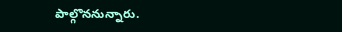పాల్గొననున్నారు.